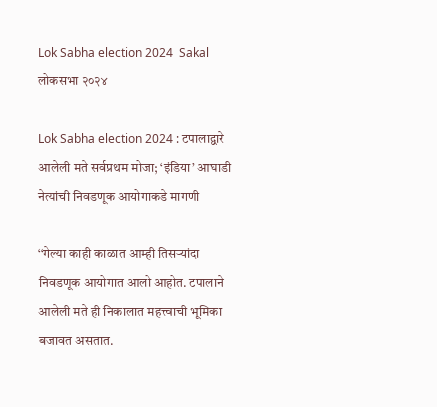Lok Sabha election 2024  Sakal
लोकसभा २०२४

Lok Sabha election 2024 : टपालाद्वारे आलेली मते सर्वप्रथम मोजा; ‘इंडिया’ आघाडी नेत्यांची निवडणूक आयोगाकडे मागणी

‘‘गेल्या काही काळात आम्ही तिसऱ्यांदा निवडणूक आयोगात आलो आहोत. टपालाने आलेली मते ही निकालात महत्त्वाची भूमिका बजावत असतात.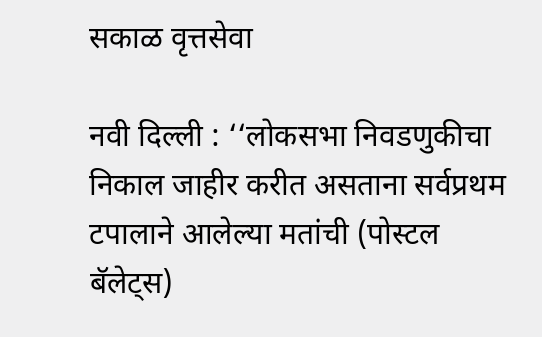सकाळ वृत्तसेवा

नवी दिल्ली : ‘‘लोकसभा निवडणुकीचा निकाल जाहीर करीत असताना सर्वप्रथम टपालाने आलेल्या मतांची (पोस्टल बॅलेट्स)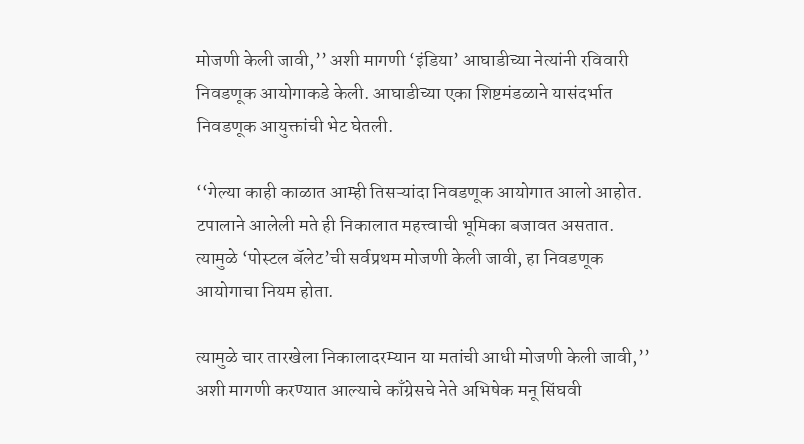मोजणी केली जावी,’’ अशी मागणी ‘इंडिया’ आघाडीच्या नेत्यांनी रविवारी निवडणूक आयोगाकडे केली. आघाडीच्या एका शिष्टमंडळाने यासंदर्भात निवडणूक आयुक्तांची भेट घेतली.

‘‘गेल्या काही काळात आम्ही तिसऱ्यांदा निवडणूक आयोगात आलो आहोत. टपालाने आलेली मते ही निकालात महत्त्वाची भूमिका बजावत असतात. त्यामुळे ‘पोस्टल बॅलेट’ची सर्वप्रथम मोजणी केली जावी, हा निवडणूक आयोगाचा नियम होता.

त्यामुळे चार तारखेला निकालादरम्यान या मतांची आधी मोजणी केली जावी,’’ अशी मागणी करण्यात आल्याचे काँग्रेसचे नेते अभिषेक मनू सिंघवी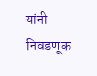यांनी निवडणूक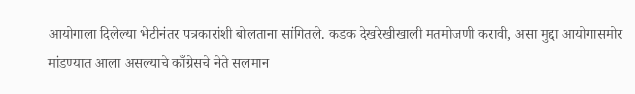आयोगाला दिलेल्या भेटीनंतर पत्रकारांशी बोलताना सांगितले. कडक देखरेखीखाली मतमोजणी करावी, असा मुद्दा आयोगासमोर मांडण्यात आला असल्याचे काँग्रेसचे नेते सलमान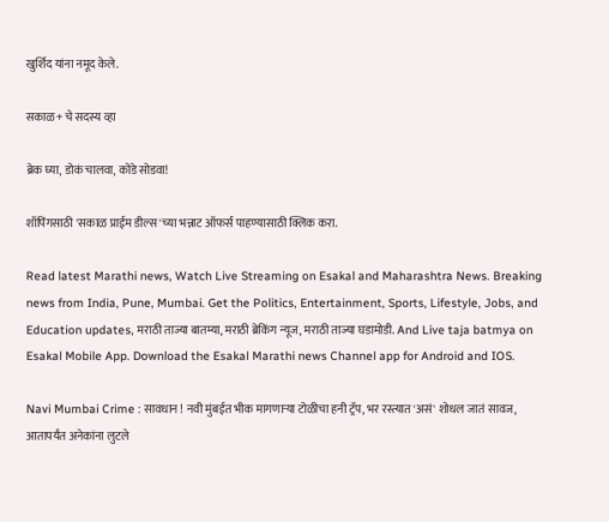खुर्शिद यांना नमूद केले.

सकाळ+ चे सदस्य व्हा

ब्रेक घ्या, डोकं चालवा, कोडे सोडवा!

शॉपिंगसाठी 'सकाळ प्राईम डील्स'च्या भन्नाट ऑफर्स पाहण्यासाठी क्लिक करा.

Read latest Marathi news, Watch Live Streaming on Esakal and Maharashtra News. Breaking news from India, Pune, Mumbai. Get the Politics, Entertainment, Sports, Lifestyle, Jobs, and Education updates, मराठी ताज्या बातम्या, मराठी ब्रेकिंग न्यूज, मराठी ताज्या घडामोडी. And Live taja batmya on Esakal Mobile App. Download the Esakal Marathi news Channel app for Android and IOS.

Navi Mumbai Crime : सावधान ! नवी मुंबईत भीक मागणाऱ्या टोळीचा हनी ट्रॅप, भर रस्त्यात 'असं' शोधल जातं सावज, आतापर्यंत अनेकांना लुटले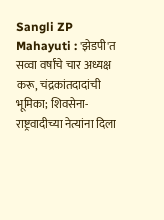Sangli ZP Mahayuti : 'झेडपी'त सव्वा वर्षांचे चार अध्यक्ष करू, चंद्रकांतदादांची भूमिका; शिवसेना-राष्ट्रवादीच्या नेत्यांना दिला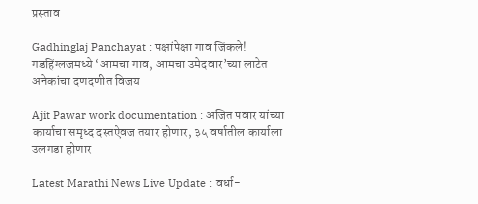प्रस्ताव

Gadhinglaj Panchayat : पक्षांपेक्षा गाव जिंकले! गडहिंग्लजमध्ये ‘आमचा गाव, आमचा उमेदवार’च्या लाटेत अनेकांचा दणदणीत विजय

Ajit Pawar work documentation : अजित पवार यांच्या कार्याचा समृध्द दस्तऐवज तयार होणार, ३५ वर्षातील कार्याला उलगडा होणार

Latest Marathi News Live Update : वर्धा-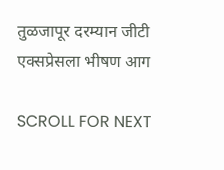तुळजापूर दरम्यान जीटी एक्सप्रेसला भीषण आग

SCROLL FOR NEXT